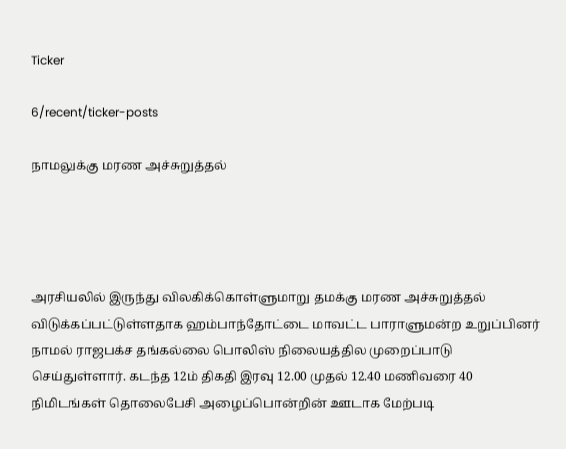Ticker

6/recent/ticker-posts

நாமலுக்கு மரண அச்சுறுத்தல்




அரசியலில் இருந்து விலகிக்கொள்ளுமாறு தமக்கு மரண அச்சுறுத்தல் விடுக்கப்பட்டுள்ளதாக ஹம்பாந்தோட்டை மாவட்ட பாராளுமன்ற உறுப்பினர் நாமல் ராஜபக்ச தங்கல்லை பொலிஸ் நிலையத்தில முறைப்பாடு செய்துள்ளார். கடந்த 12ம் திகதி இரவு 12.00 முதல் 12.40 மணிவரை 40 நிமிடங்கள் தொலைபேசி அழைப்பொன்றின் ஊடாக மேற்படி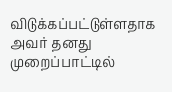விடுக்கப்பட்டுள்ளதாக அவர் தனது முறைப்பாட்டில்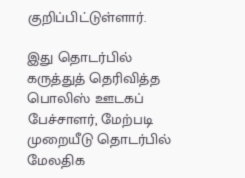குறிப்பிட்டுள்ளார்.

இது தொடர்பில் கருத்துத் தெரிவித்த பொலிஸ் ஊடகப் பேச்சாளர், மேற்படி முறையீடு தொடர்பில் மேலதிக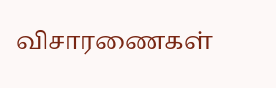விசாரணைகள்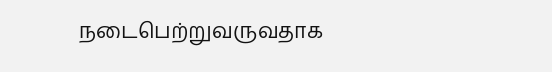நடைபெற்றுவருவதாக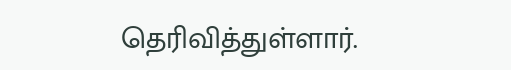தெரிவித்துள்ளார்.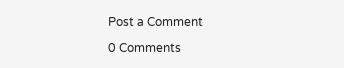Post a Comment

0 Comments